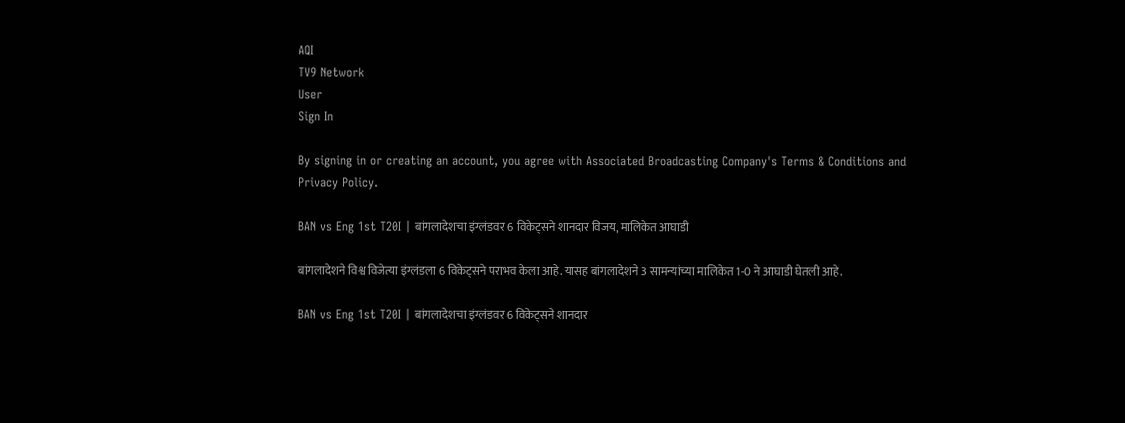AQI
TV9 Network
User
Sign In

By signing in or creating an account, you agree with Associated Broadcasting Company's Terms & Conditions and Privacy Policy.

BAN vs Eng 1st T20I | बांगलादेशचा इंग्लंडवर 6 विकेट्सने शानदार विजय, मालिकेत आघाडी

बांगलादेशने विश्व विजेत्या इंग्लंडला 6 विकेट्सने पराभव केला आहे. यासह बांगलादेशने 3 सामन्यांच्या मालिकेत 1-0 ने आघाडी घेतली आहे.

BAN vs Eng 1st T20I | बांगलादेशचा इंग्लंडवर 6 विकेट्सने शानदार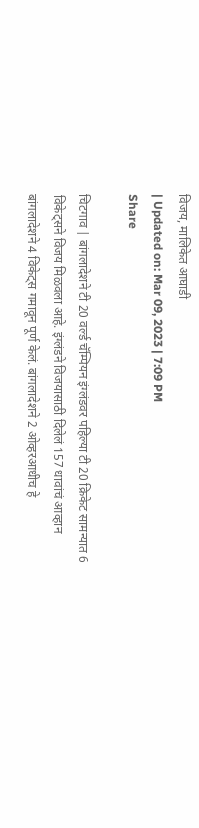विजय, मालिकेत आघाडी
| Updated on: Mar 09, 2023 | 7:09 PM
Share

चिटगाव | बांगलादेशने टी 20 वर्ल्ड चॅम्पियन इंग्लंडवर पहिल्या टी 20 क्रिकेट सामन्यात 6 विकेट्सने विजय मिळवला आहे. इंग्लंडने विजयासाठी दिलेलं 157 धावांचं आव्हान बांगलादेशने 4 विकेट्स गमावून पूर्ण केलं. बांगलादेशने 2 ओव्हरआधीच हे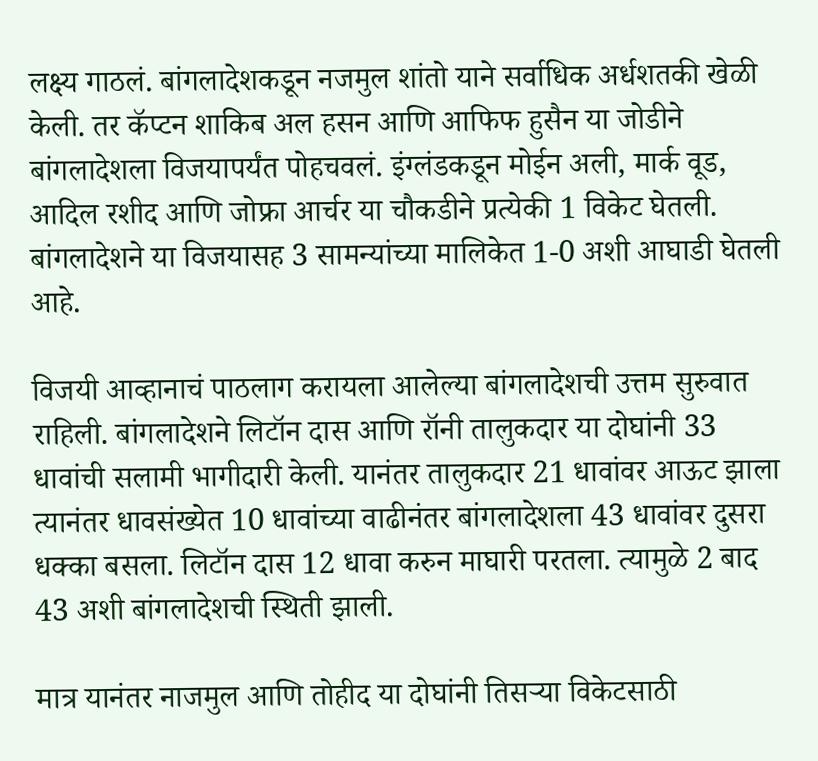लक्ष्य गाठलं. बांगलादेशकडून नजमुल शांतो याने सर्वाधिक अर्धशतकी खेळी केली. तर कॅप्टन शाकिब अल हसन आणि आफिफ हुसैन या जोडीने बांगलादेशला विजयापर्यंत पोहचवलं. इंग्लंडकडून मोईन अली, मार्क वूड, आदिल रशीद आणि जोफ्रा आर्चर या चौकडीने प्रत्येकी 1 विकेट घेतली. बांगलादेशने या विजयासह 3 सामन्यांच्या मालिकेत 1-0 अशी आघाडी घेतली आहे.

विजयी आव्हानाचं पाठलाग करायला आलेल्या बांगलादेशची उत्तम सुरुवात राहिली. बांगलादेशने लिटॉन दास आणि रॉनी तालुकदार या दोघांनी 33 धावांची सलामी भागीदारी केली. यानंतर तालुकदार 21 धावांवर आऊट झाला त्यानंतर धावसंख्येत 10 धावांच्या वाढीनंतर बांगलादेशला 43 धावांवर दुसरा धक्का बसला. लिटॉन दास 12 धावा करुन माघारी परतला. त्यामुळे 2 बाद 43 अशी बांगलादेशची स्थिती झाली.

मात्र यानंतर नाजमुल आणि तोहीद या दोघांनी तिसऱ्या विकेटसाठी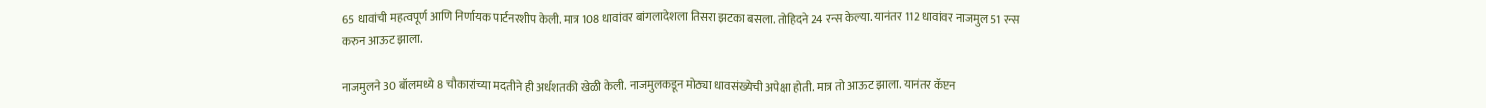65 धावांची महत्वपूर्ण आणि निर्णायक पार्टनरशीप केली. मात्र 108 धावांवर बांगलादेशला तिसरा झटका बसला. तोहिदने 24 रन्स केल्या. यानंतर 112 धावांवर नाजमुल 51 रन्स करुन आऊट झाला.

नाजमुलने 30 बॉलमध्ये 8 चौकारांच्या मदतीने ही अर्धशतकी खेळी केली. नाजमुलकडून मोठ्या धावसंख्येची अपेक्षा होती. मात्र तो आऊट झाला. यानंतर कॅप्टन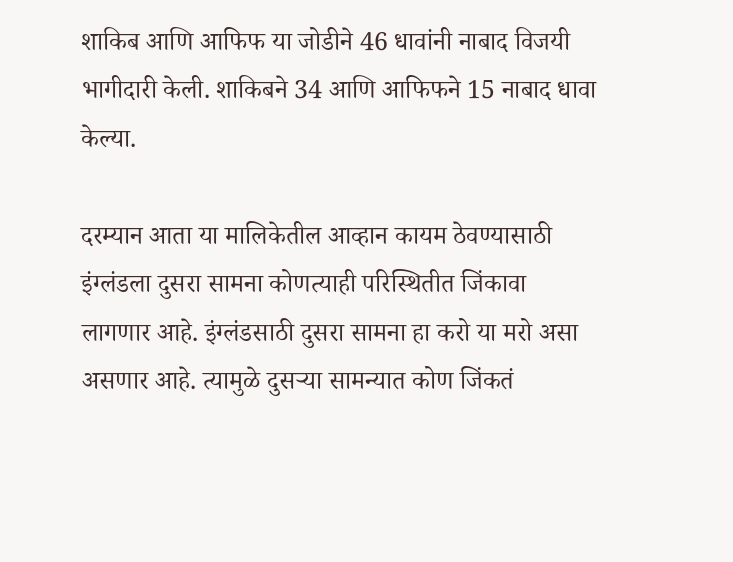शाकिब आणि आफिफ या जोडीने 46 धावांनी नाबाद विजयी भागीदारी केली. शाकिबने 34 आणि आफिफने 15 नाबाद धावा केल्या.

दरम्यान आता या मालिकेतील आव्हान कायम ठेवण्यासाठी इंग्लंडला दुसरा सामना कोणत्याही परिस्थितीत जिंकावा लागणार आहे. इंग्लंडसाठी दुसरा सामना हा करो या मरो असा असणार आहे. त्यामुळे दुसऱ्या सामन्यात कोण जिंकतं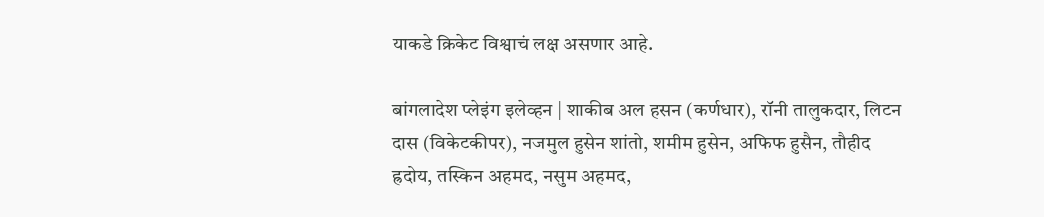याकडे क्रिकेट विश्वाचं लक्ष असणार आहे.

बांगलादेश प्लेइंग इलेव्हन | शाकीब अल हसन (कर्णधार), रॉनी तालुकदार, लिटन दास (विकेटकीपर), नजमुल हुसेन शांतो, शमीम हुसेन, अफिफ हुसैन, तौहीद ह्रदोय, तस्किन अहमद, नसुम अहमद,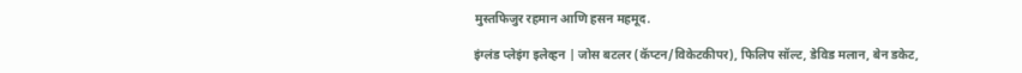मुस्तफिजुर रहमान आणि हसन महमूद.

इंग्लंड प्लेइंग इलेव्हन | जोस बटलर (कॅप्टन/विकेटकीपर), फिलिप सॉल्ट, डेविड मलान, बेन डकेट,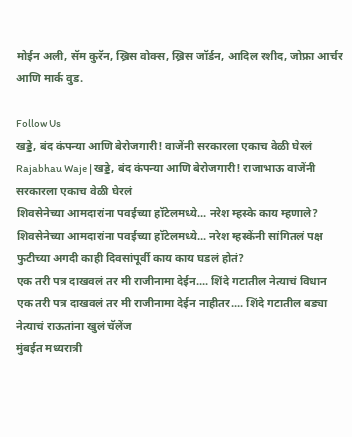मोईन अली, सॅम कुरॅन, ख्रिस वोक्स, ख्रिस जॉर्डन, आदिल रशीद, जोफ्रा आर्चर आणि मार्क वुड.

Follow Us
खड्डे, बंद कंपन्या आणि बेरोजगारी! वाजेंनी सरकारला एकाच वेळी घेरलं
Rajabhau Waje | खड्डे, बंद कंपन्या आणि बेरोजगारी! राजाभाऊ वाजेंनी सरकारला एकाच वेळी घेरलं
शिवसेनेच्या आमदारांना पवईच्या हॉटेलमध्ये... नरेश म्हस्के काय म्हणाले?
शिवसेनेच्या आमदारांना पवईच्या हॉटेलमध्ये... नरेश म्हस्केंनी सांगितलं पक्ष फुटीच्या अगदी काही दिवसांपूर्वी काय काय घडलं होतं?
एक तरी पत्र दाखवलं तर मी राजीनामा देईन.... शिंदे गटातील नेत्याचं विधान
एक तरी पत्र दाखवलं तर मी राजीनामा देईन नाहीतर.... शिंदे गटातील बड्या नेत्याचं राऊतांना खुलं चॅलेंज
मुंबईत मध्यरात्री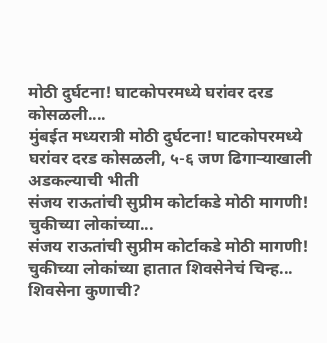मोठी दुर्घटना! घाटकोपरमध्ये घरांवर दरड कोसळली....
मुंबईत मध्यरात्री मोठी दुर्घटना! घाटकोपरमध्ये घरांवर दरड कोसळली, ५-६ जण ढिगाऱ्याखाली अडकल्याची भीती
संजय राऊतांची सुप्रीम कोर्टाकडे मोठी मागणी! चुकीच्या लोकांच्या...
संजय राऊतांची सुप्रीम कोर्टाकडे मोठी मागणी! चुकीच्या लोकांच्या हातात शिवसेनेचं चिन्ह...
शिवसेना कुणाची?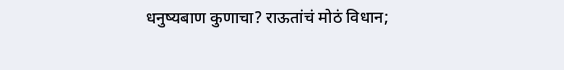धनुष्यबाण कुणाचा? राऊतांचं मोठं विधान;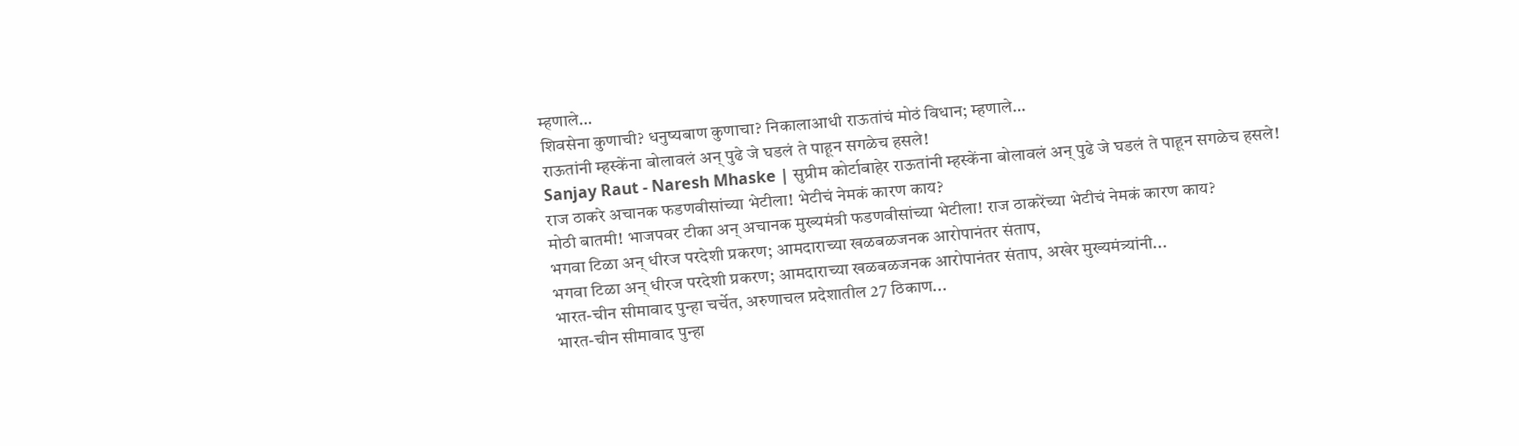म्हणाले…
शिवसेना कुणाची? धनुष्यबाण कुणाचा? निकालाआधी राऊतांचं मोठं विधान; म्हणाले…
राऊतांनी म्हस्केंना बोलावलं अन् पुढे जे घडलं ते पाहून सगळेच हसले!
Sanjay Raut - Naresh Mhaske | सुप्रीम कोर्टाबाहेर राऊतांनी म्हस्केंना बोलावलं अन् पुढे जे घडलं ते पाहून सगळेच हसले!
राज ठाकरे अचानक फडणवीसांच्या भेटीला! भेटीचं नेमकं कारण काय?
मोठी बातमी! भाजपवर टीका अन् अचानक मुख्यमंत्री फडणवीसांच्या भेटीला! राज ठाकरेंच्या भेटीचं नेमकं कारण काय?
भगवा टिळा अन् धीरज परदेशी प्रकरण; आमदाराच्या खळबळजनक आरोपानंतर संताप,
भगवा टिळा अन् धीरज परदेशी प्रकरण; आमदाराच्या खळबळजनक आरोपानंतर संताप, अखेर मुख्यमंत्र्यांनी...
भारत-चीन सीमावाद पुन्हा चर्चेत, अरुणाचल प्रदेशातील 27 ठिकाण...
भारत-चीन सीमावाद पुन्हा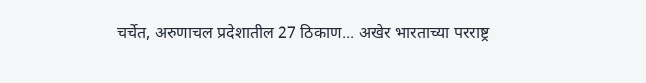चर्चेत, अरुणाचल प्रदेशातील 27 ठिकाण... अखेर भारताच्या परराष्ट्र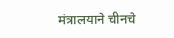मंत्रालयाने चीनचे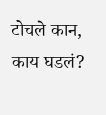टोचले कान, काय घडलं?